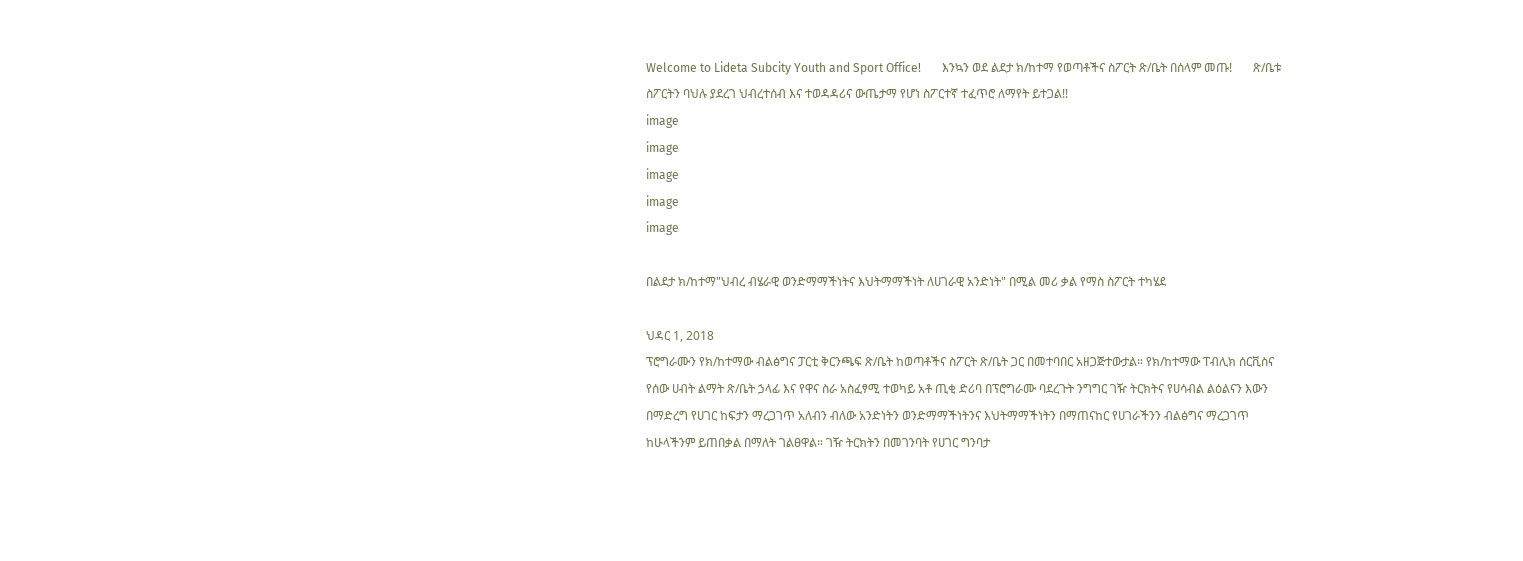Welcome to Lideta Subcity Youth and Sport Office!       እንኳን ወደ ልደታ ክ/ከተማ የወጣቶችና ስፖርት ጽ/ቤት በሰላም መጡ!       ጽ/ቤቱ ስፖርትን ባህሉ ያደረገ ህብረተሰብ እና ተወዳዳሪና ውጤታማ የሆነ ስፖርተኛ ተፈጥሮ ለማየት ይተጋል!!
image
image
image
image
image

በልደታ ክ/ከተማ"ህብረ ብሄራዊ ወንድማማችነትና እህትማማችነት ለሀገራዊ አንድነት" በሚል መሪ ቃል የማስ ስፖርት ተካሄደ

ህዳር 1, 2018
ፕሮግራሙን የክ/ከተማው ብልፅግና ፓርቲ ቅርንጫፍ ጽ/ቤት ከወጣቶችና ስፖርት ጽ/ቤት ጋር በመተባበር አዘጋጅተውታል። የክ/ከተማው ፐብሊክ ሰርቪስና የሰው ሀብት ልማት ጽ/ቤት ኃላፊ እና የዋና ስራ አስፈፃሚ ተወካይ አቶ ጢቂ ድሪባ በፕሮግራሙ ባደረጉት ንግግር ገዥ ትርክትና የሀሳብል ልዕልናን እውን በማድረግ የሀገር ከፍታን ማረጋገጥ አለብን ብለው አንድነትን ወንድማማችነትንና እህትማማችነትን በማጠናከር የሀገራችንን ብልፅግና ማረጋገጥ ከሁላችንም ይጠበቃል በማለት ገልፀዋል። ገዥ ትርክትን በመገንባት የሀገር ግንባታ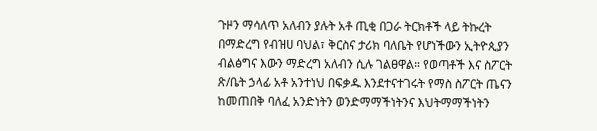ጉዞን ማሳለጥ አለብን ያሉት አቶ ጢቂ በጋራ ትርክቶች ላይ ትኩረት በማድረግ የብዝሀ ባህል፣ ቅርስና ታሪክ ባለቤት የሆነችውን ኢትዮጲያን ብልፅግና እውን ማድረግ አለብን ሲሉ ገልፀዋል። የወጣቶች እና ስፖርት ጽ/ቤት ኃላፊ አቶ አንተነህ በፍቃዱ እንደተናተገሩት የማስ ስፖርት ጤናን ከመጠበቅ ባለፈ አንድነትን ወንድማማችነትንና እህትማማችነትን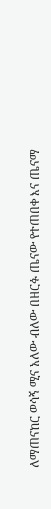ለማጠናከር ወሳኝ ሚና አለው ብለው በዘርፉ ጤናው የተጠበቀ እና ጤናማ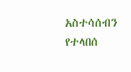አስተሳሰብን የተላበሰ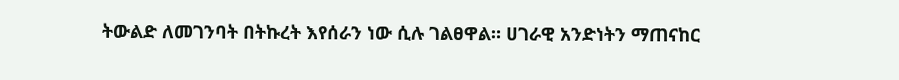ትውልድ ለመገንባት በትኩረት እየሰራን ነው ሲሉ ገልፀዋል። ሀገራዊ አንድነትን ማጠናከር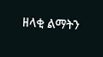ዘላቂ ልማትን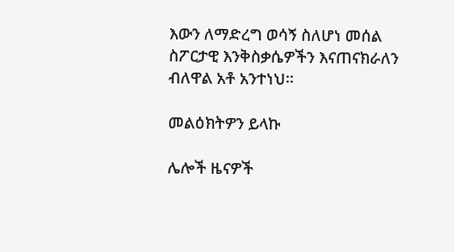እውን ለማድረግ ወሳኝ ስለሆነ መሰል ስፖርታዊ እንቅስቃሴዎችን እናጠናክራለን ብለዋል አቶ አንተነህ።

መልዕክትዎን ይላኩ

ሌሎች ዜናዎች